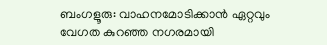ബംഗളൂരു: വാഹനമോടിക്കാൻ ഏറ്റവും വേഗത കുറഞ്ഞ നഗരമായി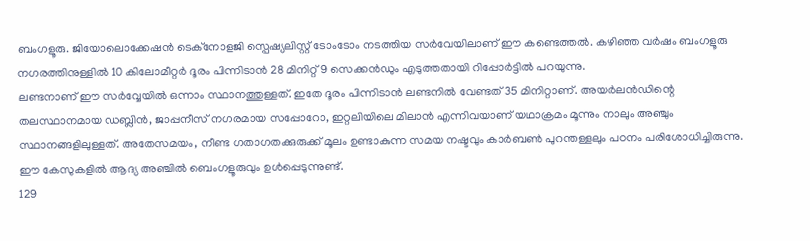ബംഗളൂരു. ജിയോലൊക്കേഷൻ ടെക്നോളജി സ്പെഷ്യലിസ്റ്റ് ടോംടോം നടത്തിയ സർവേയിലാണ് ഈ കണ്ടെത്തൽ. കഴിഞ്ഞ വർഷം ബംഗളൂരു നഗരത്തിനുള്ളിൽ 10 കിലോമീറ്റർ ദൂരം പിന്നിടാൻ 28 മിനിറ്റ് 9 സെക്കൻഡും എടുത്തതായി റിപ്പോർട്ടിൽ പറയുന്നു.
ലണ്ടനാണ് ഈ സർവ്വേയിൽ ഒന്നാം സ്ഥാനത്തുള്ളത്. ഇതേ ദൂരം പിന്നിടാൻ ലണ്ടനിൽ വേണ്ടത് 35 മിനിറ്റാണ്. അയർലൻഡിന്റെ തലസ്ഥാനമായ ഡബ്ലിൻ, ജാപ്പനീസ് നഗരമായ സപ്പോറോ, ഇറ്റലിയിലെ മിലാൻ എന്നിവയാണ് യഥാക്രമം മൂന്നും നാലും അഞ്ചും സ്ഥാനങ്ങളിലുള്ളത്. അതേസമയം, നീണ്ട ഗതാഗതക്കുരുക്ക് മൂലം ഉണ്ടാകുന്ന സമയ നഷ്ടവും കാർബൺ പുറന്തള്ളലും പഠനം പരിശോധിച്ചിരുന്നു. ഈ കേസുകളിൽ ആദ്യ അഞ്ചിൽ ബെംഗളൂരുവും ഉൾപ്പെടുന്നുണ്ട്.
129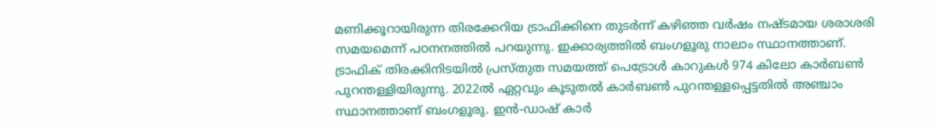മണിക്കൂറായിരുന്ന തിരക്കേറിയ ട്രാഫിക്കിനെ തുടർന്ന് കഴിഞ്ഞ വർഷം നഷ്ടമായ ശരാശരി സമയമെന്ന് പഠനനത്തിൽ പറയുന്നു. ഇക്കാര്യത്തിൽ ബംഗളൂരു നാലാം സ്ഥാനത്താണ്. ട്രാഫിക് തിരക്കിനിടയിൽ പ്രസ്തുത സമയത്ത് പെട്രോൾ കാറുകൾ 974 കിലോ കാർബൺ പുറന്തള്ളിയിരുന്നു. 2022ൽ ഏറ്റവും കൂടുതൽ കാർബൺ പുറന്തള്ളപ്പെട്ടതിൽ അഞ്ചാം സ്ഥാനത്താണ് ബംഗളൂരു. ഇൻ-ഡാഷ് കാർ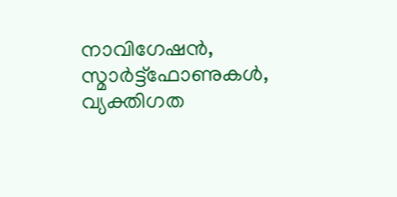നാവിഗേഷൻ, സ്മാർട്ട്ഫോണുകൾ, വ്യക്തിഗത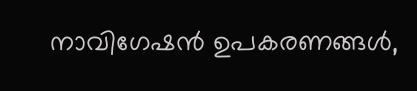നാവിഗേഷൻ ഉപകരണങ്ങൾ,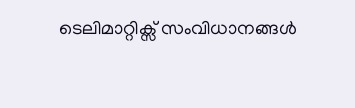ടെലിമാറ്റിക്സ് സംവിധാനങ്ങൾ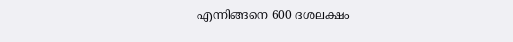എന്നിങ്ങനെ 600 ദശലക്ഷം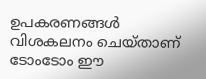ഉപകരണങ്ങൾ വിശകലനം ചെയ്താണ് ടോംടോം ഈ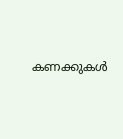കണക്കുകൾ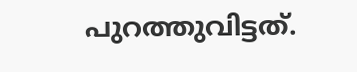പുറത്തുവിട്ടത്.